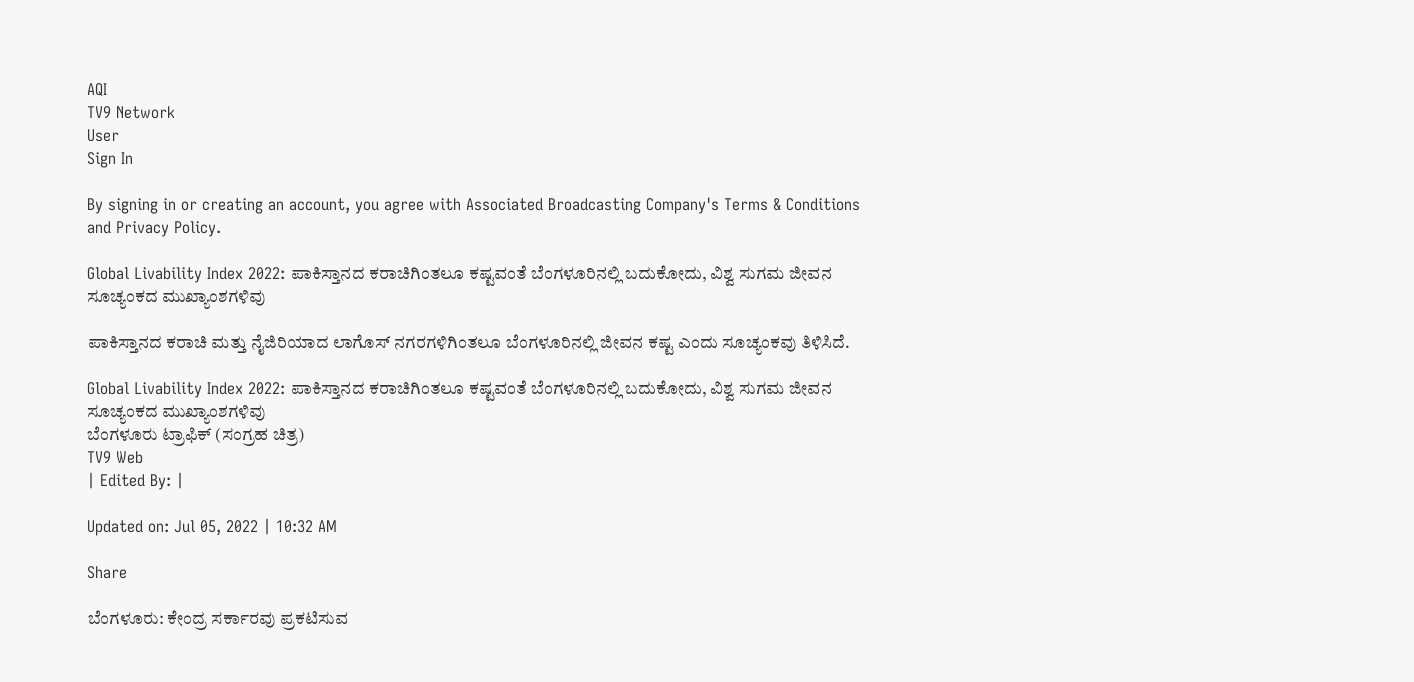AQI
TV9 Network
User
Sign In

By signing in or creating an account, you agree with Associated Broadcasting Company's Terms & Conditions and Privacy Policy.

Global Livability Index 2022: ಪಾಕಿಸ್ತಾನದ ಕರಾಚಿಗಿಂತಲೂ ಕಷ್ಟವಂತೆ ಬೆಂಗಳೂರಿನಲ್ಲಿ ಬದುಕೋದು, ವಿಶ್ವ ಸುಗಮ ಜೀವನ ಸೂಚ್ಯಂಕದ ಮುಖ್ಯಾಂಶಗಳಿವು

ಪಾಕಿಸ್ತಾನದ ಕರಾಚಿ ಮತ್ತು ನೈಜಿರಿಯಾದ ಲಾಗೊಸ್ ನಗರಗಳಿಗಿಂತಲೂ ಬೆಂಗಳೂರಿನಲ್ಲಿ ಜೀವನ ಕಷ್ಟ ಎಂದು ಸೂಚ್ಯಂಕವು ತಿಳಿಸಿದೆ.

Global Livability Index 2022: ಪಾಕಿಸ್ತಾನದ ಕರಾಚಿಗಿಂತಲೂ ಕಷ್ಟವಂತೆ ಬೆಂಗಳೂರಿನಲ್ಲಿ ಬದುಕೋದು, ವಿಶ್ವ ಸುಗಮ ಜೀವನ ಸೂಚ್ಯಂಕದ ಮುಖ್ಯಾಂಶಗಳಿವು
ಬೆಂಗಳೂರು ಟ್ರಾಫಿಕ್ (ಸಂಗ್ರಹ ಚಿತ್ರ)
TV9 Web
| Edited By: |

Updated on: Jul 05, 2022 | 10:32 AM

Share

ಬೆಂಗಳೂರು: ಕೇಂದ್ರ ಸರ್ಕಾರವು ಪ್ರಕಟಿಸುವ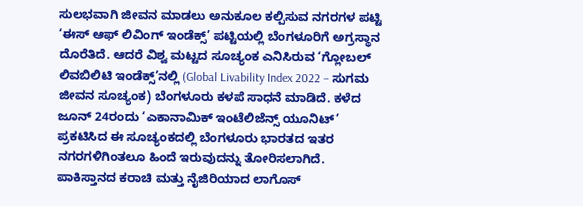ಸುಲಭವಾಗಿ ಜೀವನ ಮಾಡಲು ಅನುಕೂಲ ಕಲ್ಪಿಸುವ ನಗರಗಳ ಪಟ್ಟಿ ‘ಈಸ್ ಆಫ್ ಲಿವಿಂಗ್ ಇಂಡೆಕ್ಸ್’ ಪಟ್ಟಿಯಲ್ಲಿ ಬೆಂಗಳೂರಿಗೆ ಅಗ್ರಸ್ಥಾನ ದೊರೆತಿದೆ. ಆದರೆ ವಿಶ್ವ ಮಟ್ಟದ ಸೂಚ್ಯಂಕ ಎನಿಸಿರುವ ‘ಗ್ಲೋಬಲ್ ಲಿವಬಿಲಿಟಿ ಇಂಡೆಕ್ಸ್’ನಲ್ಲಿ (Global Livability Index 2022 – ಸುಗಮ ಜೀವನ ಸೂಚ್ಯಂಕ) ಬೆಂಗಳೂರು ಕಳಪೆ ಸಾಧನೆ ಮಾಡಿದೆ. ಕಳೆದ ಜೂನ್ 24ರಂದು ‘ಎಕಾನಾಮಿಕ್ ಇಂಟೆಲಿಜೆನ್ಸ್ ಯೂನಿಟ್’ ಪ್ರಕಟಿಸಿದ ಈ ಸೂಚ್ಯಂಕದಲ್ಲಿ ಬೆಂಗಳೂರು ಭಾರತದ ಇತರ ನಗರಗಳಿಗಿಂತಲೂ ಹಿಂದೆ ಇರುವುದನ್ನು ತೋರಿಸಲಾಗಿದೆ. ಪಾಕಿಸ್ತಾನದ ಕರಾಚಿ ಮತ್ತು ನೈಜಿರಿಯಾದ ಲಾಗೊಸ್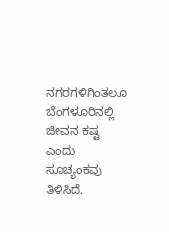ನಗರಗಳಿಗಿಂತಲೂ ಬೆಂಗಳೂರಿನಲ್ಲಿ ಜೀವನ ಕಷ್ಟ ಎಂದು ಸೂಚ್ಯಂಕವು ತಿಳಿಸಿದೆ.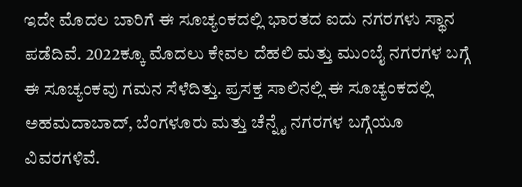ಇದೇ ಮೊದಲ ಬಾರಿಗೆ ಈ ಸೂಚ್ಯಂಕದಲ್ಲಿ ಭಾರತದ ಐದು ನಗರಗಳು ಸ್ಥಾನ ಪಡೆದಿವೆ. 2022ಕ್ಕೂ ಮೊದಲು ಕೇವಲ ದೆಹಲಿ ಮತ್ತು ಮುಂಬೈ ನಗರಗಳ ಬಗ್ಗೆ ಈ ಸೂಚ್ಯಂಕವು ಗಮನ ಸೆಳೆದಿತ್ತು. ಪ್ರಸಕ್ತ ಸಾಲಿನಲ್ಲಿ ಈ ಸೂಚ್ಯಂಕದಲ್ಲಿ ಅಹಮದಾಬಾದ್, ಬೆಂಗಳೂರು ಮತ್ತು ಚೆನ್ನೈ ನಗರಗಳ ಬಗ್ಗೆಯೂ ವಿವರಗಳಿವೆ.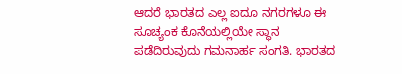ಆದರೆ ಭಾರತದ ಎಲ್ಲ ಐದೂ ನಗರಗಳೂ ಈ ಸೂಚ್ಯಂಕ ಕೊನೆಯಲ್ಲಿಯೇ ಸ್ಥಾನ ಪಡೆದಿರುವುದು ಗಮನಾರ್ಹ ಸಂಗತಿ. ಭಾರತದ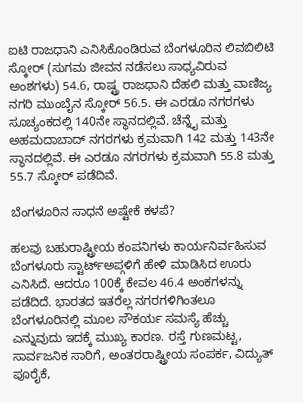ಐಟಿ ರಾಜಧಾನಿ ಎನಿಸಿಕೊಂಡಿರುವ ಬೆಂಗಳೂರಿನ ಲಿವಬಿಲಿಟಿ ಸ್ಕೋರ್ (ಸುಗಮ ಜೀವನ ನಡೆಸಲು ಸಾಧ್ಯವಿರುವ ಅಂಶಗಳು) 54.6, ರಾಷ್ಟ್ರ ರಾಜಧಾನಿ ದೆಹಲಿ ಮತ್ತು ವಾಣಿಜ್ಯ ನಗರಿ ಮುಂಬೈನ ಸ್ಕೋರ್ 56.5. ಈ ಎರಡೂ ನಗರಗಳು ಸೂಚ್ಯಂಕದಲ್ಲಿ 140ನೇ ಸ್ಥಾನದಲ್ಲಿವೆ. ಚೆನ್ನೈ ಮತ್ತು ಅಹಮದಾಬಾದ್ ನಗರಗಳು ಕ್ರಮವಾಗಿ 142 ಮತ್ತು 143ನೇ ಸ್ಥಾನದಲ್ಲಿವೆ. ಈ ಎರಡೂ ನಗರಗಳು ಕ್ರಮವಾಗಿ 55.8 ಮತ್ತು 55.7 ಸ್ಕೋರ್ ಪಡೆದಿವೆ.

ಬೆಂಗಳೂರಿನ ಸಾಧನೆ ಅಷ್ಟೇಕೆ ಕಳಪೆ?

ಹಲವು ಬಹುರಾಷ್ಟ್ರೀಯ ಕಂಪನಿಗಳು ಕಾರ್ಯನಿರ್ವಹಿಸುವ ಬೆಂಗಳೂರು ಸ್ಟಾರ್ಟ್ಅಪ್ಗಳಿಗೆ ಹೇಳಿ ಮಾಡಿಸಿದ ಊರು ಎನಿಸಿದೆ. ಆದರೂ 100ಕ್ಕೆ ಕೇವಲ 46.4 ಅಂಕಗಳನ್ನು ಪಡೆದಿದೆ. ಭಾರತದ ಇತರೆಲ್ಲ ನಗರಗಳಿಗಿಂತಲೂ ಬೆಂಗಳೂರಿನಲ್ಲಿ ಮೂಲ ಸೌಕರ್ಯ ಸಮಸ್ಯೆ ಹೆಚ್ಚು ಎನ್ನುವುದು ಇದಕ್ಕೆ ಮುಖ್ಯ ಕಾರಣ. ರಸ್ತೆ ಗುಣಮಟ್ಟ, ಸಾರ್ವಜನಿಕ ಸಾರಿಗೆ, ಅಂತರರಾಷ್ಟ್ರೀಯ ಸಂಪರ್ಕ, ವಿದ್ಯುತ್ ಪೂರೈಕೆ,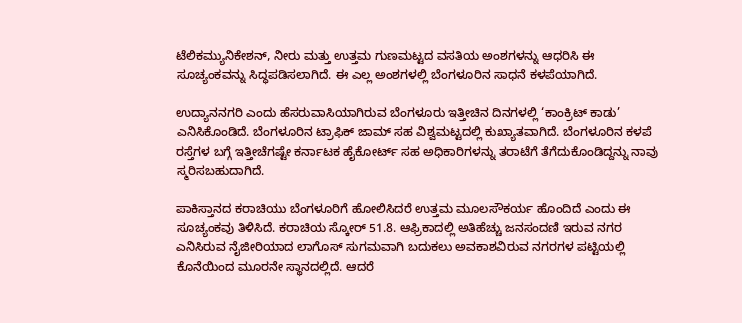ಟೆಲಿಕಮ್ಯುನಿಕೇಶನ್, ನೀರು ಮತ್ತು ಉತ್ತಮ ಗುಣಮಟ್ಟದ ವಸತಿಯ ಅಂಶಗಳನ್ನು ಆಧರಿಸಿ ಈ ಸೂಚ್ಯಂಕವನ್ನು ಸಿದ್ಧಪಡಿಸಲಾಗಿದೆ. ಈ ಎಲ್ಲ ಅಂಶಗಳಲ್ಲಿ ಬೆಂಗಳೂರಿನ ಸಾಧನೆ ಕಳಪೆಯಾಗಿದೆ.

ಉದ್ಯಾನನಗರಿ ಎಂದು ಹೆಸರುವಾಸಿಯಾಗಿರುವ ಬೆಂಗಳೂರು ಇತ್ತೀಚಿನ ದಿನಗಳಲ್ಲಿ ‘ಕಾಂಕ್ರಿಟ್ ಕಾಡು’ ಎನಿಸಿಕೊಂಡಿದೆ. ಬೆಂಗಳೂರಿನ ಟ್ರಾಫಿಕ್ ಜಾಮ್ ಸಹ ವಿಶ್ವಮಟ್ಟದಲ್ಲಿ ಕುಖ್ಯಾತವಾಗಿದೆ. ಬೆಂಗಳೂರಿನ ಕಳಪೆ ರಸ್ತೆಗಳ ಬಗ್ಗೆ ಇತ್ತೀಚೆಗಷ್ಟೇ ಕರ್ನಾಟಕ ಹೈಕೋರ್ಟ್ ಸಹ ಅಧಿಕಾರಿಗಳನ್ನು ತರಾಟೆಗೆ ತೆಗೆದುಕೊಂಡಿದ್ದನ್ನು ನಾವು ಸ್ಮರಿಸಬಹುದಾಗಿದೆ.

ಪಾಕಿಸ್ತಾನದ ಕರಾಚಿಯು ಬೆಂಗಳೂರಿಗೆ ಹೋಲಿಸಿದರೆ ಉತ್ತಮ ಮೂಲಸೌಕರ್ಯ ಹೊಂದಿದೆ ಎಂದು ಈ ಸೂಚ್ಯಂಕವು ತಿಳಿಸಿದೆ. ಕರಾಚಿಯ ಸ್ಕೋರ್ 51.8. ಆಫ್ರಿಕಾದಲ್ಲಿ ಅತಿಹೆಚ್ಚು ಜನಸಂದಣಿ ಇರುವ ನಗರ ಎನಿಸಿರುವ ನೈಜೀರಿಯಾದ ಲಾಗೊಸ್ ಸುಗಮವಾಗಿ ಬದುಕಲು ಅವಕಾಶವಿರುವ ನಗರಗಳ ಪಟ್ಟಿಯಲ್ಲಿ ಕೊನೆಯಿಂದ ಮೂರನೇ ಸ್ಥಾನದಲ್ಲಿದೆ. ಆದರೆ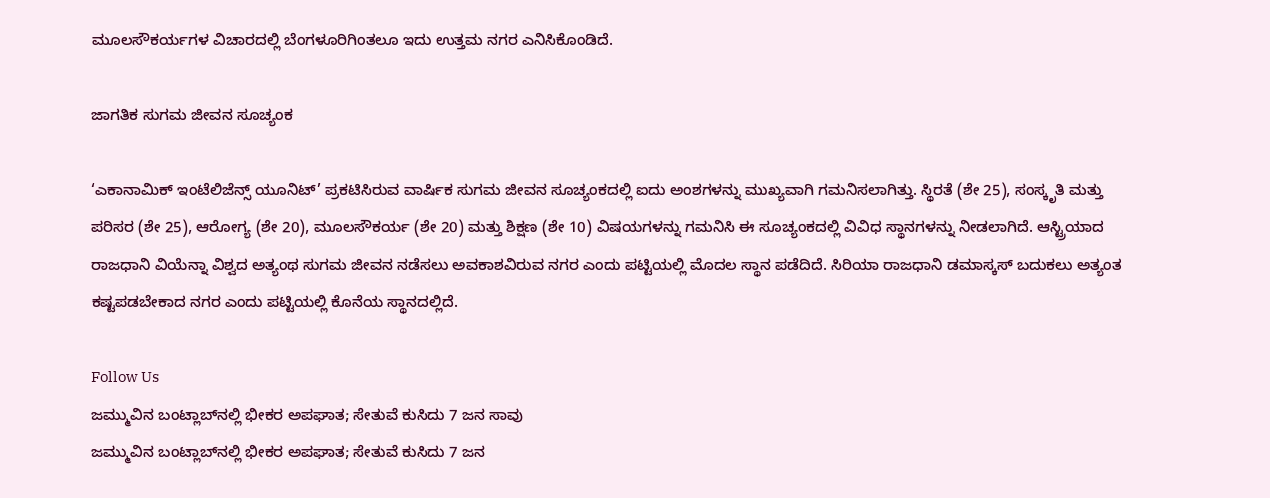ಮೂಲಸೌಕರ್ಯಗಳ ವಿಚಾರದಲ್ಲಿ ಬೆಂಗಳೂರಿಗಿಂತಲೂ ಇದು ಉತ್ತಮ ನಗರ ಎನಿಸಿಕೊಂಡಿದೆ.

ಜಾಗತಿಕ ಸುಗಮ ಜೀವನ ಸೂಚ್ಯಂಕ

‘ಎಕಾನಾಮಿಕ್ ಇಂಟೆಲಿಜೆನ್ಸ್ ಯೂನಿಟ್’ ಪ್ರಕಟಿಸಿರುವ ವಾರ್ಷಿಕ ಸುಗಮ ಜೀವನ ಸೂಚ್ಯಂಕದಲ್ಲಿ ಐದು ಅಂಶಗಳನ್ನು ಮುಖ್ಯವಾಗಿ ಗಮನಿಸಲಾಗಿತ್ತು. ಸ್ಥಿರತೆ (ಶೇ 25), ಸಂಸ್ಕೃತಿ ಮತ್ತು ಪರಿಸರ (ಶೇ 25), ಆರೋಗ್ಯ (ಶೇ 20), ಮೂಲಸೌಕರ್ಯ (ಶೇ 20) ಮತ್ತು ಶಿಕ್ಷಣ (ಶೇ 10) ವಿಷಯಗಳನ್ನು ಗಮನಿಸಿ ಈ ಸೂಚ್ಯಂಕದಲ್ಲಿ ವಿವಿಧ ಸ್ಥಾನಗಳನ್ನು ನೀಡಲಾಗಿದೆ. ಆಸ್ಟ್ರಿಯಾದ ರಾಜಧಾನಿ ವಿಯೆನ್ನಾ ವಿಶ್ವದ ಅತ್ಯಂಥ ಸುಗಮ ಜೀವನ ನಡೆಸಲು ಅವಕಾಶವಿರುವ ನಗರ ಎಂದು ಪಟ್ಟಿಯಲ್ಲಿ ಮೊದಲ ಸ್ಥಾನ ಪಡೆದಿದೆ. ಸಿರಿಯಾ ರಾಜಧಾನಿ ಡಮಾಸ್ಕಸ್ ಬದುಕಲು ಅತ್ಯಂತ ಕಷ್ಟಪಡಬೇಕಾದ ನಗರ ಎಂದು ಪಟ್ಟಿಯಲ್ಲಿ ಕೊನೆಯ ಸ್ಥಾನದಲ್ಲಿದೆ.

Follow Us
ಜಮ್ಮುವಿನ ಬಂಟ್ಲಾಬ್‌ನಲ್ಲಿ ಭೀಕರ ಅಪಘಾತ; ಸೇತುವೆ ಕುಸಿದು 7 ಜನ ಸಾವು
ಜಮ್ಮುವಿನ ಬಂಟ್ಲಾಬ್‌ನಲ್ಲಿ ಭೀಕರ ಅಪಘಾತ; ಸೇತುವೆ ಕುಸಿದು 7 ಜನ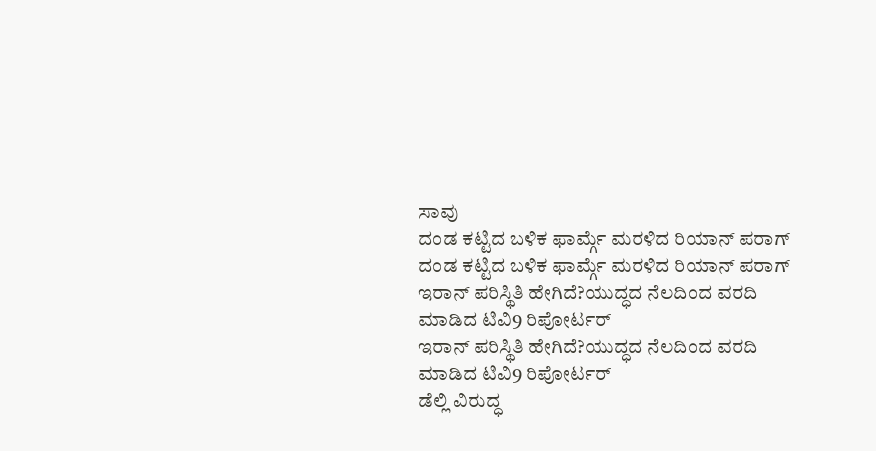ಸಾವು
ದಂಡ ಕಟ್ಟಿದ ಬಳಿಕ ಫಾರ್ಮ್ಗೆ ಮರಳಿದ ರಿಯಾನ್ ಪರಾಗ್
ದಂಡ ಕಟ್ಟಿದ ಬಳಿಕ ಫಾರ್ಮ್ಗೆ ಮರಳಿದ ರಿಯಾನ್ ಪರಾಗ್
ಇರಾನ್ ಪರಿಸ್ಥಿತಿ ಹೇಗಿದೆ?ಯುದ್ಧದ ನೆಲದಿಂದ ವರದಿ ಮಾಡಿದ ಟಿವಿ9 ರಿಪೋರ್ಟರ್
ಇರಾನ್ ಪರಿಸ್ಥಿತಿ ಹೇಗಿದೆ?ಯುದ್ಧದ ನೆಲದಿಂದ ವರದಿ ಮಾಡಿದ ಟಿವಿ9 ರಿಪೋರ್ಟರ್
ಡೆಲ್ಲಿ ವಿರುದ್ಧ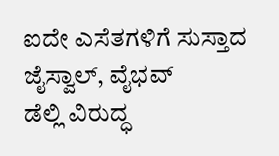ಐದೇ ಎಸೆತಗಳಿಗೆ ಸುಸ್ತಾದ ಜೈಸ್ವಾಲ್, ವೈಭವ್
ಡೆಲ್ಲಿ ವಿರುದ್ಧ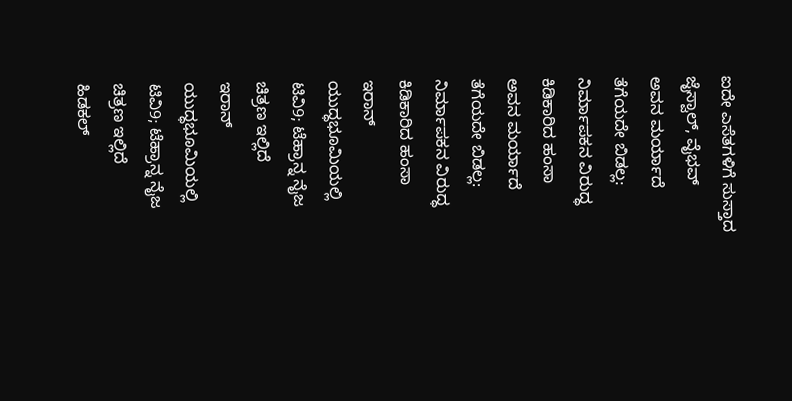ಐದೇ ಎಸೆತಗಳಿಗೆ ಸುಸ್ತಾದ ಜೈಸ್ವಾಲ್, ವೈಭವ್
ಅವನ ಮರ್ಯಾದೆ ತೆಗೆಯದೇ ಬಿಡಲ್ಲ: ನಿರ್ಮಾಪಕನ ವಿರುದ್ಧ ಕಿಡಿಕಾರಿದ ಹಂಸಾ
ಅವನ ಮರ್ಯಾದೆ ತೆಗೆಯದೇ ಬಿಡಲ್ಲ: ನಿರ್ಮಾಪಕನ ವಿರುದ್ಧ ಕಿಡಿಕಾರಿದ ಹಂಸಾ
ಇರಾನ್ ಯುದ್ಧಭೂಮಿಯಲ್ಲಿ ಟಿವಿ9; ಟೆಹ್ರಾನ್ನ ನೈಜ ಚಿತ್ರಣ ಇಲ್ಲಿದೆ
ಇರಾನ್ ಯುದ್ಧಭೂಮಿಯಲ್ಲಿ ಟಿವಿ9; ಟೆಹ್ರಾನ್ನ ನೈಜ ಚಿತ್ರಣ ಇಲ್ಲಿದೆ
ಹಿಡಕಲ್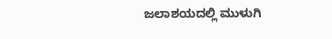ಜಲಾಶಯದಲ್ಲಿ ಮುಳುಗಿ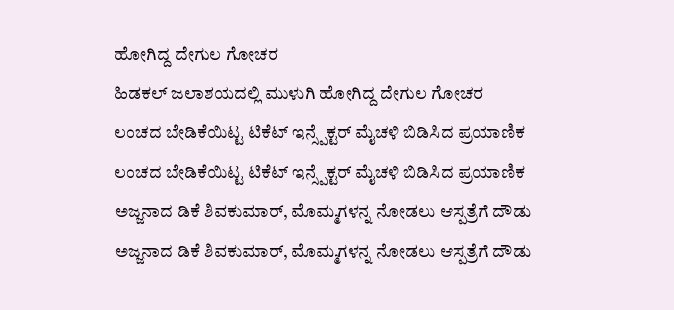ಹೋಗಿದ್ದ ದೇಗುಲ ಗೋಚರ
ಹಿಡಕಲ್ ಜಲಾಶಯದಲ್ಲಿ ಮುಳುಗಿ ಹೋಗಿದ್ದ ದೇಗುಲ ಗೋಚರ
ಲಂಚದ ಬೇಡಿಕೆಯಿಟ್ಟ ಟಿಕೆಟ್ ಇನ್ಸ್ಪೆಕ್ಟರ್ ಮೈಚಳಿ ಬಿಡಿಸಿದ ಪ್ರಯಾಣಿಕ
ಲಂಚದ ಬೇಡಿಕೆಯಿಟ್ಟ ಟಿಕೆಟ್ ಇನ್ಸ್ಪೆಕ್ಟರ್ ಮೈಚಳಿ ಬಿಡಿಸಿದ ಪ್ರಯಾಣಿಕ
ಅಜ್ಜನಾದ ಡಿಕೆ ಶಿವಕುಮಾರ್, ಮೊಮ್ಮಗಳನ್ನ ನೋಡಲು ಆಸ್ಪತ್ರೆಗೆ ದೌಡು
ಅಜ್ಜನಾದ ಡಿಕೆ ಶಿವಕುಮಾರ್, ಮೊಮ್ಮಗಳನ್ನ ನೋಡಲು ಆಸ್ಪತ್ರೆಗೆ ದೌಡು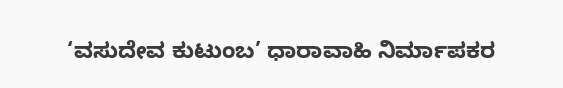‘ವಸುದೇವ ಕುಟುಂಬ’ ಧಾರಾವಾಹಿ ನಿರ್ಮಾಪಕರ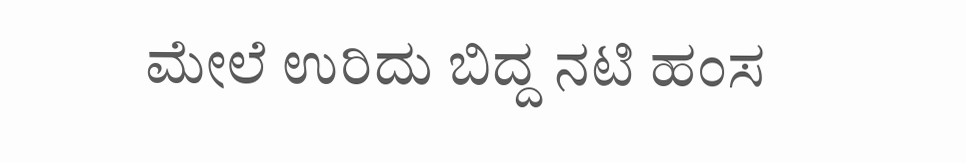ಮೇಲೆ ಉರಿದು ಬಿದ್ದ ನಟಿ ಹಂಸ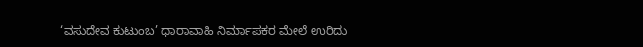‘ವಸುದೇವ ಕುಟುಂಬ’ ಧಾರಾವಾಹಿ ನಿರ್ಮಾಪಕರ ಮೇಲೆ ಉರಿದು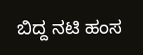ಬಿದ್ದ ನಟಿ ಹಂಸ